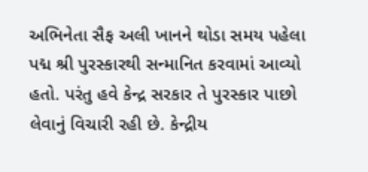અભિનેતા સૈફ અલી ખાનને થોડા સમય પહેલા પદ્મ શ્રી પુરસ્કારથી સન્માનિત કરવામાં આવ્યો હતો. પરંતુ હવે કેન્દ્ર સરકાર તે પુરસ્કાર પાછો લેવાનું વિચારી રહી છે. કેન્દ્રીય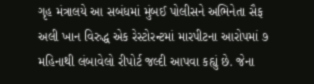ગૃહ મંત્રાલયે આ સબંધમાં મુંબઈ પોલીસને અભિનેતા સૈફ અલી ખાન વિરુદ્ધ એક રેસ્ટોરન્ટમાં મારપીટના આરોપમાં ૭ મહિનાથી લંબાવેલો રીપોર્ટ જલ્દી આપવા કહ્યું છે. જેના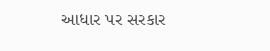આધાર પર સરકાર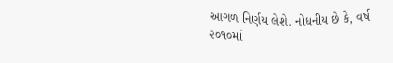આગળ નિર્ણય લેશે. નોધનીય છે કે, વર્ષ ૨૦૧૦માં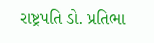રાષ્ટ્રપતિ ડો. પ્રતિભા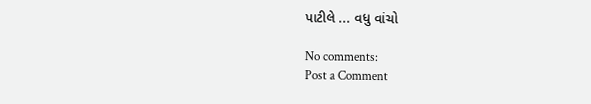પાટીલે ... વધુ વાંચો

No comments:
Post a Comment